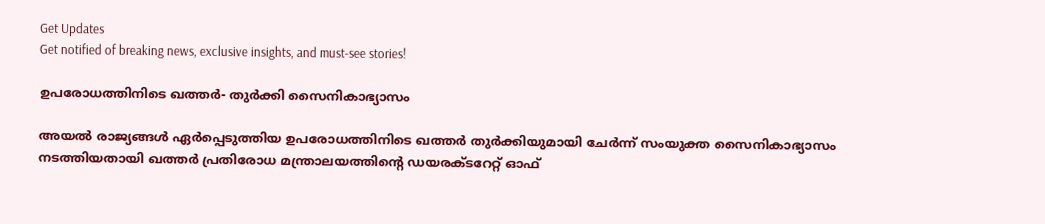Get Updates
Get notified of breaking news, exclusive insights, and must-see stories!

ഉപരോധത്തിനിടെ ഖത്തര്‍- തുര്‍ക്കി സൈനികാഭ്യാസം

അയല്‍ രാജ്യങ്ങള്‍ ഏര്‍പ്പെടുത്തിയ ഉപരോധത്തിനിടെ ഖത്തര്‍ തുര്‍ക്കിയുമായി ചേര്‍ന്ന് സംയുക്ത സൈനികാഭ്യാസം നടത്തിയതായി ഖത്തര്‍ പ്രതിരോധ മന്ത്രാലയത്തിന്റെ ഡയരക്ടറേറ്റ് ഓഫ്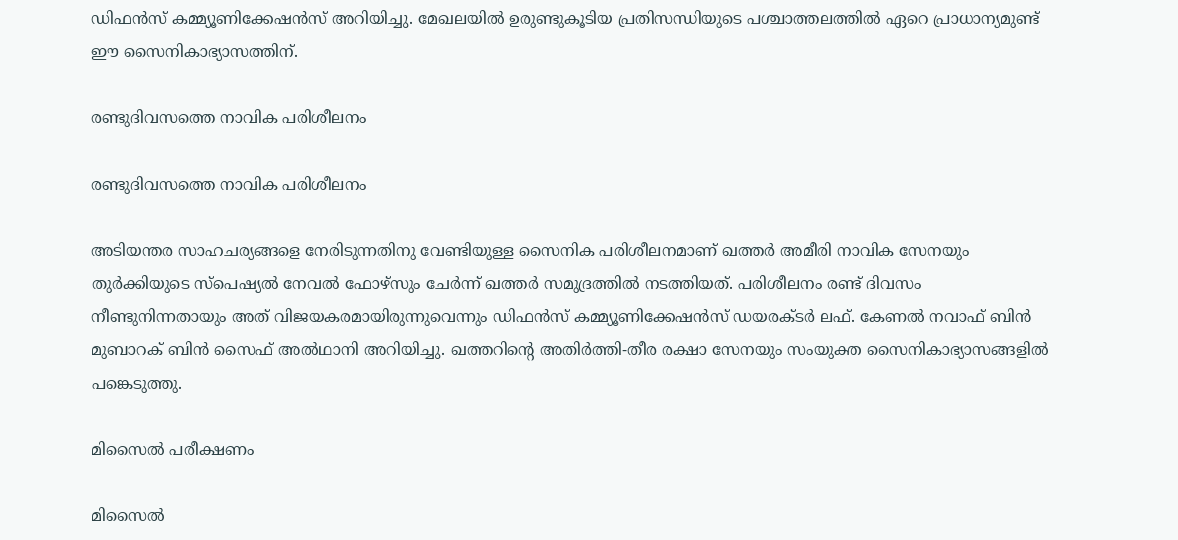ഡിഫന്‍സ് കമ്മ്യൂണിക്കേഷന്‍സ് അറിയിച്ചു. മേഖലയില്‍ ഉരുണ്ടുകൂടിയ പ്രതിസന്ധിയുടെ പശ്ചാത്തലത്തില്‍ ഏറെ പ്രാധാന്യമുണ്ട് ഈ സൈനികാഭ്യാസത്തിന്.

രണ്ടുദിവസത്തെ നാവിക പരിശീലനം

രണ്ടുദിവസത്തെ നാവിക പരിശീലനം

അടിയന്തര സാഹചര്യങ്ങളെ നേരിടുന്നതിനു വേണ്ടിയുള്ള സൈനിക പരിശീലനമാണ് ഖത്തര്‍ അമീരി നാവിക സേനയും തുര്‍ക്കിയുടെ സ്‌പെഷ്യല്‍ നേവല്‍ ഫോഴ്‌സും ചേര്‍ന്ന് ഖത്തര്‍ സമുദ്രത്തില്‍ നടത്തിയത്. പരിശീലനം രണ്ട് ദിവസം നീണ്ടുനിന്നതായും അത് വിജയകരമായിരുന്നുവെന്നും ഡിഫന്‍സ് കമ്മ്യൂണിക്കേഷന്‍സ് ഡയരക്ടര്‍ ലഫ്. കേണല്‍ നവാഫ് ബിന്‍ മുബാറക് ബിന്‍ സൈഫ് അല്‍ഥാനി അറിയിച്ചു. ഖത്തറിന്റെ അതിര്‍ത്തി-തീര രക്ഷാ സേനയും സംയുക്ത സൈനികാഭ്യാസങ്ങളില്‍ പങ്കെടുത്തു.

മിസൈല്‍ പരീക്ഷണം

മിസൈല്‍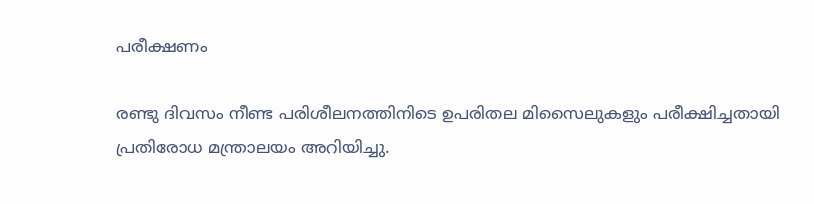പരീക്ഷണം

രണ്ടു ദിവസം നീണ്ട പരിശീലനത്തിനിടെ ഉപരിതല മിസൈലുകളും പരീക്ഷിച്ചതായി പ്രതിരോധ മന്ത്രാലയം അറിയിച്ചു.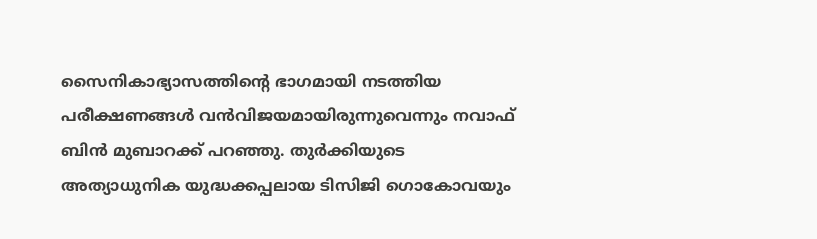സൈനികാഭ്യാസത്തിന്റെ ഭാഗമായി നടത്തിയ പരീക്ഷണങ്ങള്‍ വന്‍വിജയമായിരുന്നുവെന്നും നവാഫ് ബിന്‍ മുബാറക്ക് പറഞ്ഞു. തുര്‍ക്കിയുടെ അത്യാധുനിക യുദ്ധക്കപ്പലായ ടിസിജി ഗൊകോവയും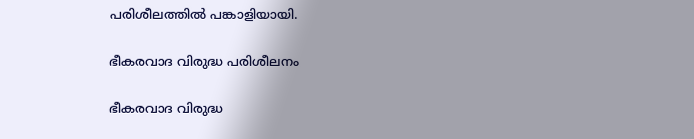പരിശീലത്തില്‍ പങ്കാളിയായി.

ഭീകരവാദ വിരുദ്ധ പരിശീലനം

ഭീകരവാദ വിരുദ്ധ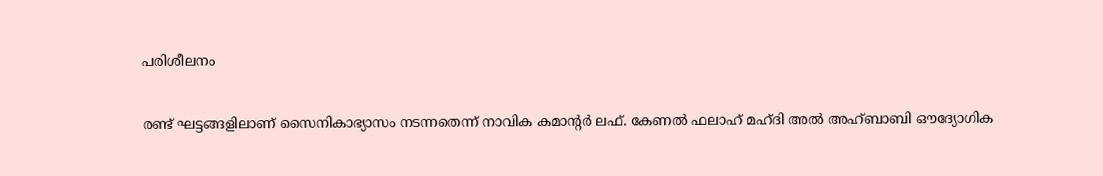പരിശീലനം

രണ്ട് ഘട്ടങ്ങളിലാണ് സൈനികാഭ്യാസം നടന്നതെന്ന് നാവിക കമാന്റര്‍ ലഫ്. കേണല്‍ ഫലാഹ് മഹ്ദി അല്‍ അഹ്ബാബി ഔദ്യോഗിക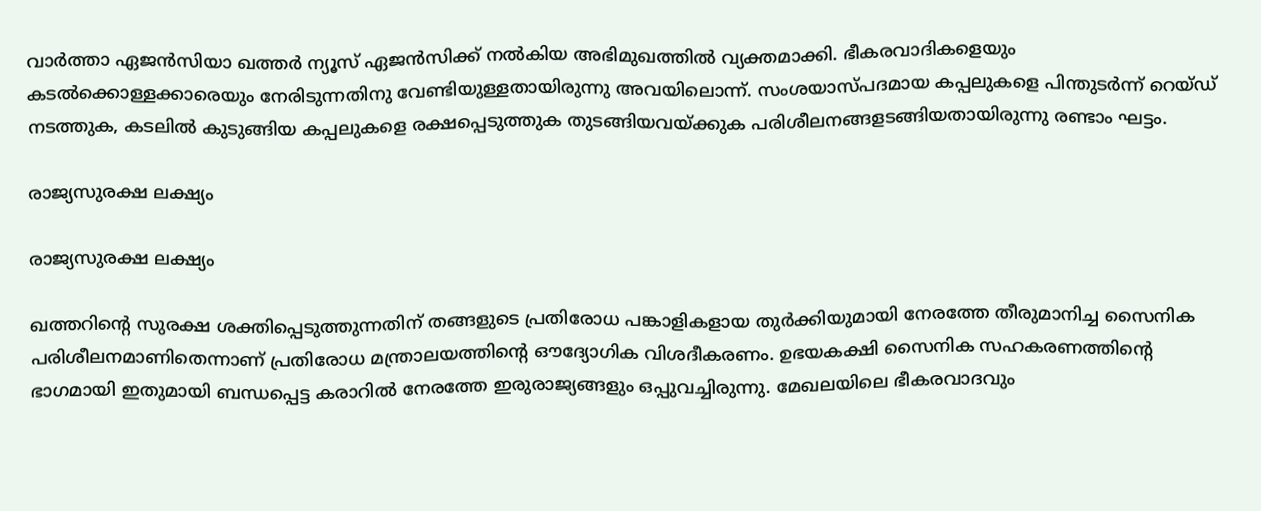വാര്‍ത്താ ഏജന്‍സിയാ ഖത്തര്‍ ന്യൂസ് ഏജന്‍സിക്ക് നല്‍കിയ അഭിമുഖത്തില്‍ വ്യക്തമാക്കി. ഭീകരവാദികളെയും കടല്‍ക്കൊള്ളക്കാരെയും നേരിടുന്നതിനു വേണ്ടിയുള്ളതായിരുന്നു അവയിലൊന്ന്. സംശയാസ്പദമായ കപ്പലുകളെ പിന്തുടര്‍ന്ന് റെയ്ഡ് നടത്തുക, കടലില്‍ കുടുങ്ങിയ കപ്പലുകളെ രക്ഷപ്പെടുത്തുക തുടങ്ങിയവയ്ക്കുക പരിശീലനങ്ങളടങ്ങിയതായിരുന്നു രണ്ടാം ഘട്ടം.

രാജ്യസുരക്ഷ ലക്ഷ്യം

രാജ്യസുരക്ഷ ലക്ഷ്യം

ഖത്തറിന്റെ സുരക്ഷ ശക്തിപ്പെടുത്തുന്നതിന് തങ്ങളുടെ പ്രതിരോധ പങ്കാളികളായ തുര്‍ക്കിയുമായി നേരത്തേ തീരുമാനിച്ച സൈനിക പരിശീലനമാണിതെന്നാണ് പ്രതിരോധ മന്ത്രാലയത്തിന്റെ ഔദ്യോഗിക വിശദീകരണം. ഉഭയകക്ഷി സൈനിക സഹകരണത്തിന്റെ ഭാഗമായി ഇതുമായി ബന്ധപ്പെട്ട കരാറില്‍ നേരത്തേ ഇരുരാജ്യങ്ങളും ഒപ്പുവച്ചിരുന്നു. മേഖലയിലെ ഭീകരവാദവും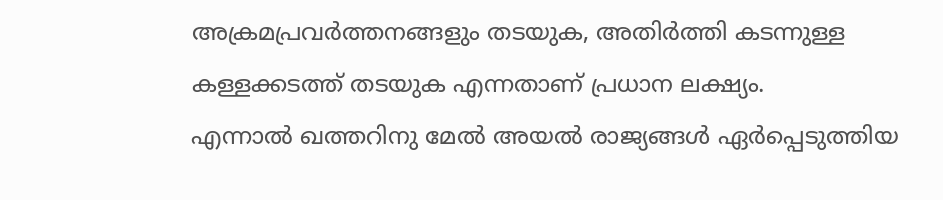അക്രമപ്രവര്‍ത്തനങ്ങളും തടയുക, അതിര്‍ത്തി കടന്നുള്ള കള്ളക്കടത്ത് തടയുക എന്നതാണ് പ്രധാന ലക്ഷ്യം.
എന്നാല്‍ ഖത്തറിനു മേല്‍ അയല്‍ രാജ്യങ്ങള്‍ ഏര്‍പ്പെടുത്തിയ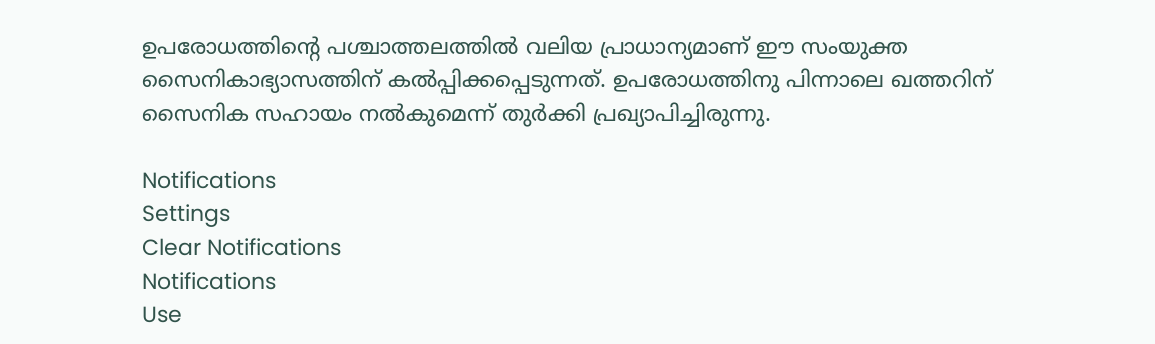ഉപരോധത്തിന്റെ പശ്ചാത്തലത്തില്‍ വലിയ പ്രാധാന്യമാണ് ഈ സംയുക്ത സൈനികാഭ്യാസത്തിന് കല്‍പ്പിക്കപ്പെടുന്നത്. ഉപരോധത്തിനു പിന്നാലെ ഖത്തറിന് സൈനിക സഹായം നല്‍കുമെന്ന് തുര്‍ക്കി പ്രഖ്യാപിച്ചിരുന്നു.

Notifications
Settings
Clear Notifications
Notifications
Use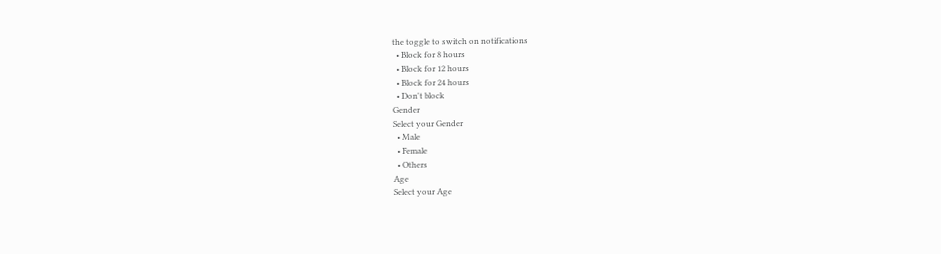the toggle to switch on notifications
  • Block for 8 hours
  • Block for 12 hours
  • Block for 24 hours
  • Don't block
Gender
Select your Gender
  • Male
  • Female
  • Others
Age
Select your Age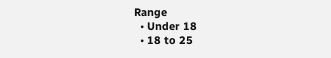Range
  • Under 18
  • 18 to 25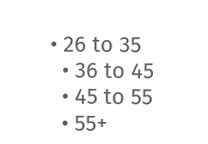• 26 to 35
  • 36 to 45
  • 45 to 55
  • 55+